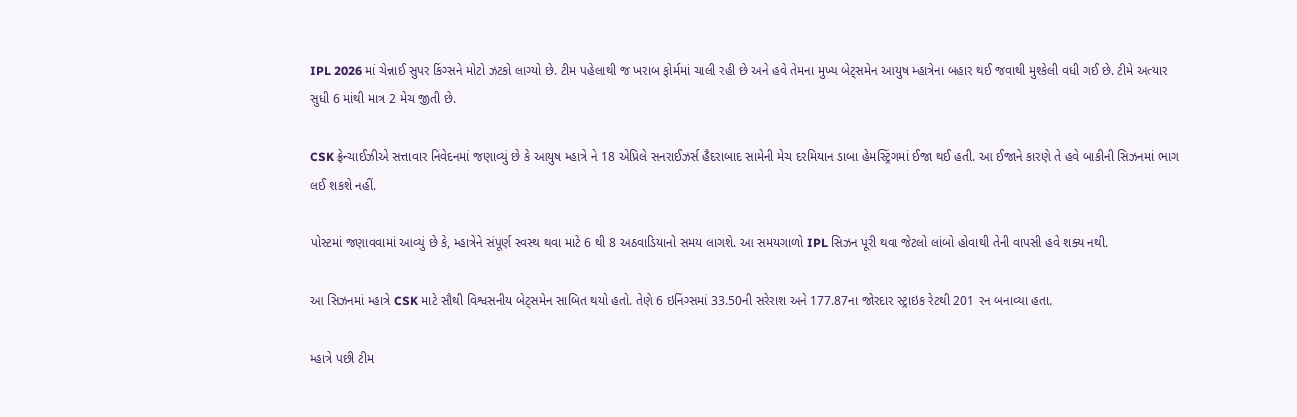IPL 2026 માં ચેન્નાઈ સુપર કિંગ્સને મોટો ઝટકો લાગ્યો છે. ટીમ પહેલાથી જ ખરાબ ફોર્મમાં ચાલી રહી છે અને હવે તેમના મુખ્ય બેટ્સમેન આયુષ મ્હાત્રેના બહાર થઈ જવાથી મુશ્કેલી વધી ગઈ છે. ટીમે અત્યાર સુધી 6 માંથી માત્ર 2 મેચ જીતી છે.

CSK ફ્રેન્ચાઈઝીએ સત્તાવાર નિવેદનમાં જણાવ્યું છે કે આયુષ મ્હાત્રે ને 18 એપ્રિલે સનરાઈઝર્સ હૈદરાબાદ સામેની મેચ દરમિયાન ડાબા હેમસ્ટ્રિંગમાં ઈજા થઈ હતી. આ ઈજાને કારણે તે હવે બાકીની સિઝનમાં ભાગ લઈ શકશે નહીં.

પોસ્ટમાં જણાવવામાં આવ્યું છે કે, મ્હાત્રેને સંપૂર્ણ સ્વસ્થ થવા માટે 6 થી 8 અઠવાડિયાનો સમય લાગશે. આ સમયગાળો IPL સિઝન પૂરી થવા જેટલો લાંબો હોવાથી તેની વાપસી હવે શક્ય નથી.

આ સિઝનમાં મ્હાત્રે CSK માટે સૌથી વિશ્વસનીય બેટ્સમેન સાબિત થયો હતો. તેણે 6 ઇનિંગ્સમાં 33.50ની સરેરાશ અને 177.87ના જોરદાર સ્ટ્રાઇક રેટથી 201 રન બનાવ્યા હતા.

મ્હાત્રે પછી ટીમ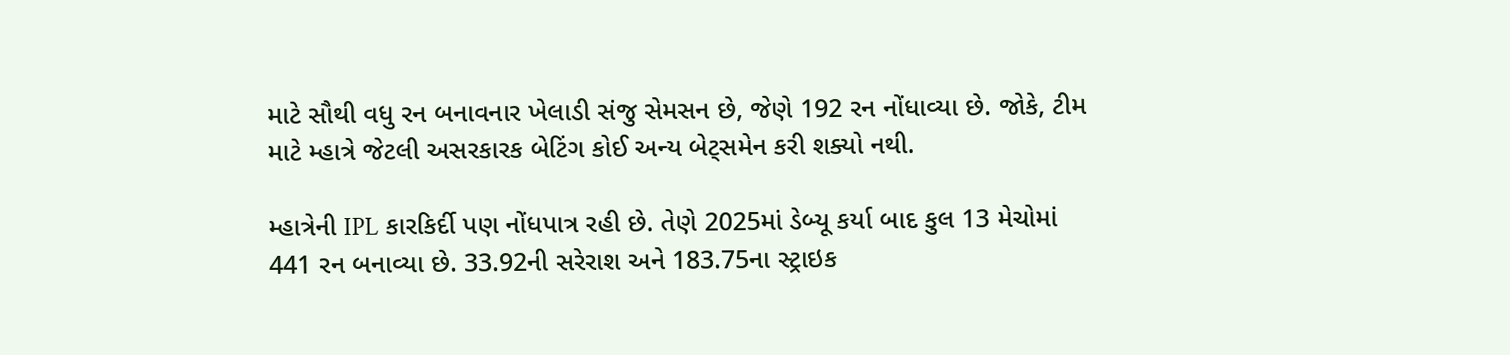માટે સૌથી વધુ રન બનાવનાર ખેલાડી સંજુ સેમસન છે, જેણે 192 રન નોંધાવ્યા છે. જોકે, ટીમ માટે મ્હાત્રે જેટલી અસરકારક બેટિંગ કોઈ અન્ય બેટ્સમેન કરી શક્યો નથી.

મ્હાત્રેની IPL કારકિર્દી પણ નોંધપાત્ર રહી છે. તેણે 2025માં ડેબ્યૂ કર્યા બાદ કુલ 13 મેચોમાં 441 રન બનાવ્યા છે. 33.92ની સરેરાશ અને 183.75ના સ્ટ્રાઇક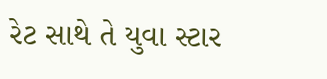રેટ સાથે તે યુવા સ્ટાર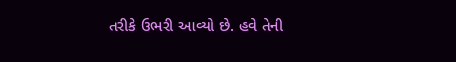તરીકે ઉભરી આવ્યો છે. હવે તેની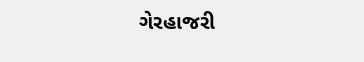ગેરહાજરી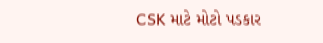CSK માટે મોટો પડકાર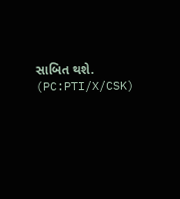સાબિત થશે. (PC:PTI/X/CSK)